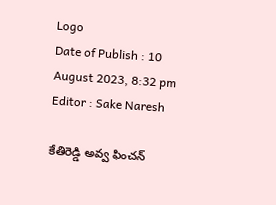Logo
Date of Publish : 10 August 2023, 8:32 pm
Editor : Sake Naresh

కేతిరెడ్డి అవ్వ ఫించన్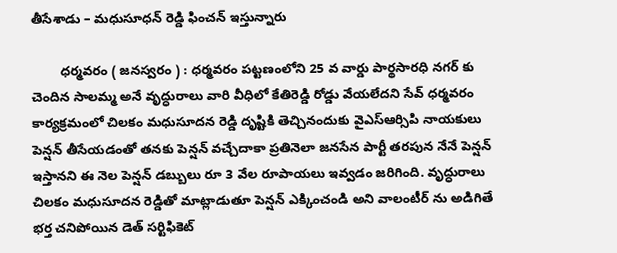తీసేశాడు – మధుసూధన్ రెడ్డి ఫించన్ ఇస్తున్నారు

        ధర్మవరం ( జనస్వరం ) : ధర్మవరం పట్టణంలోని 25 వ వార్డు పార్థసారధి నగర్ కు చెందిన సాలమ్మ అనే వృద్ధురాలు వారి వీధిలో కేతిరెడ్డి రోడ్డు వేయలేదని సేవ్ ధర్మవరం కార్యక్రమంలో చిలకం మధుసూదన రెడ్డి దృష్టికి తెచ్చినందుకు వైఎస్ఆర్సిపి నాయకులు పెన్షన్ తీసేయడంతో తనకు పెన్షన్ వచ్చేదాకా ప్రతినెలా జనసేన పార్టీ తరపున నేనే పెన్షన్ ఇస్తానని ఈ నెల పెన్షన్ డబ్బులు రూ 3 వేల రూపాయలు ఇవ్వడం జరిగింది. వృద్ధురాలు చిలకం మధుసూదన రెడ్డితో మాట్లాడుతూ పెన్షన్ ఎక్కించండి అని వాలంటీర్ ను అడిగితే భర్త చనిపోయిన డెత్ సర్టిఫికెట్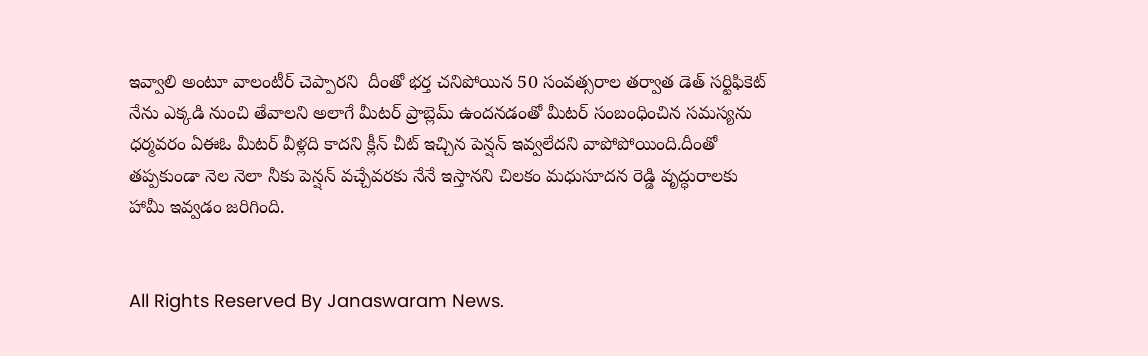ఇవ్వాలి అంటూ వాలంటీర్ చెప్పారని  దీంతో భర్త చనిపోయిన 50 సంవత్సరాల తర్వాత డెత్ సర్టిఫికెట్ నేను ఎక్కడి నుంచి తేవాలని అలాగే మీటర్ ప్రాబ్లెమ్ ఉందనడంతో మీటర్ సంబంధించిన సమస్యను ధర్మవరం ఏఈఓ మీటర్ వీళ్లది కాదని క్లీన్ చీట్ ఇచ్చిన పెన్షన్ ఇవ్వలేదని వాపోపోయింది.దీంతో తప్పకుండా నెల నెలా నీకు పెన్షన్ వచ్చేవరకు నేనే ఇస్తానని చిలకం మధుసూదన రెడ్డి వృద్ధురాలకు హామీ ఇవ్వడం జరిగింది.


All Rights Reserved By Janaswaram News.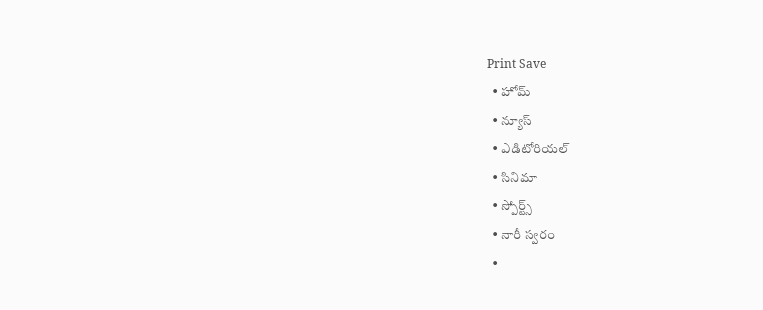Print Save
  • హోమ్
  • న్యూస్
  • ఎడిటోరియల్
  • సినిమా
  • స్పోర్ట్స్
  • నారీ స్వరం
  •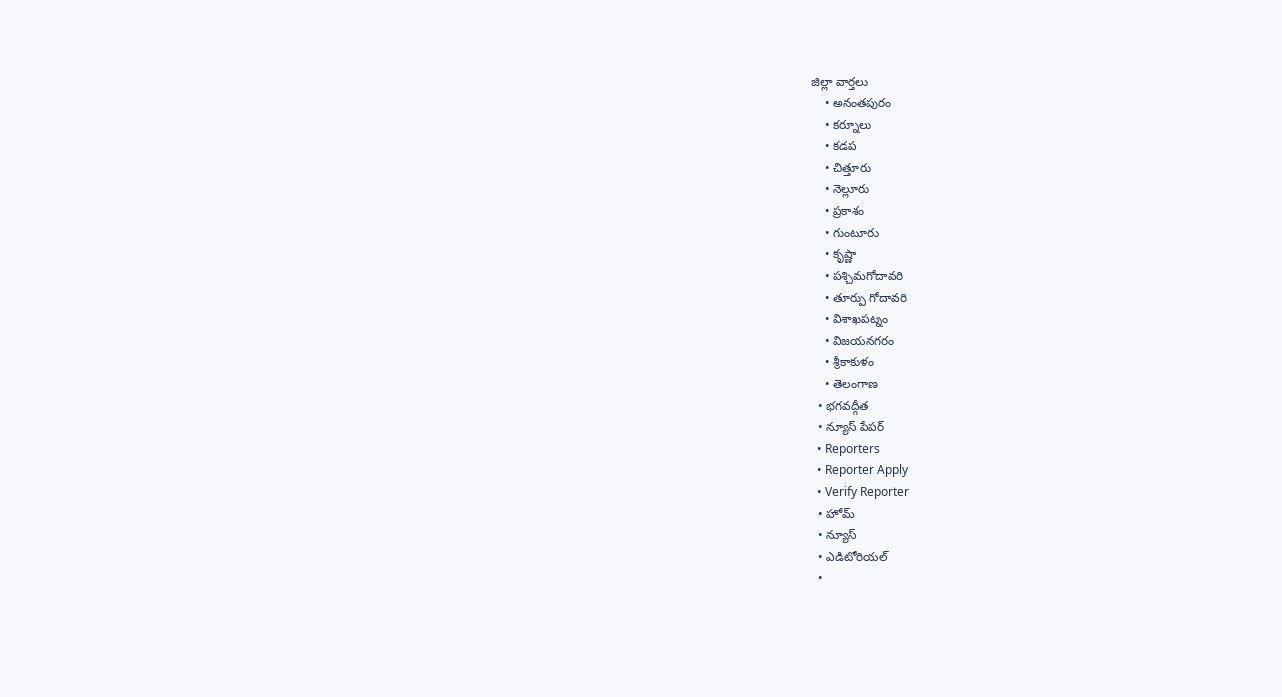జిల్లా వార్తలు
    • అనంతపురం
    • కర్నూలు
    • కడప
    • చిత్తూరు
    • నెల్లూరు
    • ప్రకాశం
    • గుంటూరు
    • కృష్ణా
    • పశ్చిమగోదావరి
    • తూర్పు గోదావరి
    • విశాఖపట్నం
    • విజయనగరం
    • శ్రీకాకుళం
    • తెలంగాణ
  • భగవద్గీత
  • న్యూస్ పేపర్
  • Reporters
  • Reporter Apply
  • Verify Reporter
  • హోమ్
  • న్యూస్
  • ఎడిటోరియల్
  •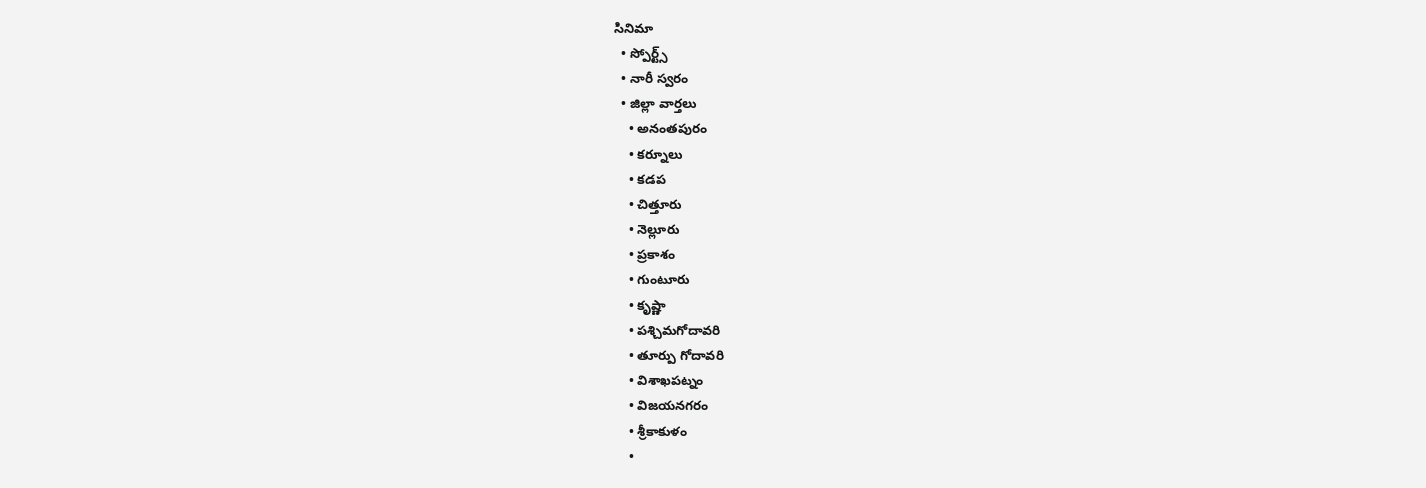సినిమా
  • స్పోర్ట్స్
  • నారీ స్వరం
  • జిల్లా వార్తలు
    • అనంతపురం
    • కర్నూలు
    • కడప
    • చిత్తూరు
    • నెల్లూరు
    • ప్రకాశం
    • గుంటూరు
    • కృష్ణా
    • పశ్చిమగోదావరి
    • తూర్పు గోదావరి
    • విశాఖపట్నం
    • విజయనగరం
    • శ్రీకాకుళం
    •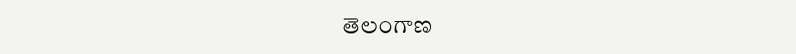తెలంగాణ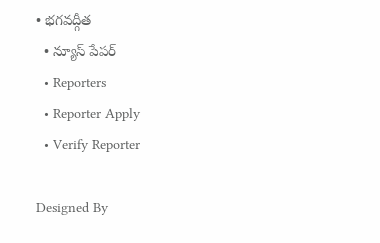• భగవద్గీత
  • న్యూస్ పేపర్
  • Reporters
  • Reporter Apply
  • Verify Reporter

Designed By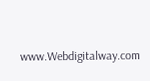www.Webdigitalway.com